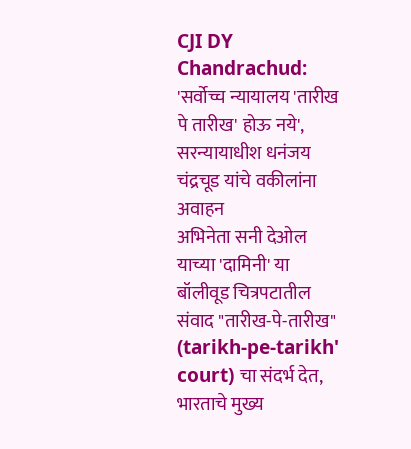CJI DY Chandrachud: 'सर्वोच्च न्यायालय 'तारीख पे तारीख' होऊ नये', सरन्यायाधीश धनंजय चंद्रचूड यांचे वकीलांना अवाहन
अभिनेता सनी देओल याच्या 'दामिनी' या बॉलीवूड चित्रपटातील संवाद "तारीख-पे-तारीख" (tarikh-pe-tarikh' court) चा संदर्भ देत, भारताचे मुख्य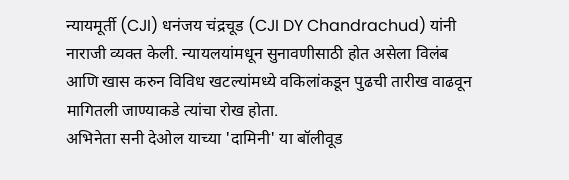न्यायमूर्ती (CJI) धनंजय चंद्रचूड (CJI DY Chandrachud) यांनी नाराजी व्यक्त केली. न्यायलयांमधून सुनावणीसाठी होत असेला विलंब आणि खास करुन विविध खटल्यांमध्ये वकिलांकडून पुढची तारीख वाढवून मागितली जाण्याकडे त्यांचा रोख होता.
अभिनेता सनी देओल याच्या 'दामिनी' या बॉलीवूड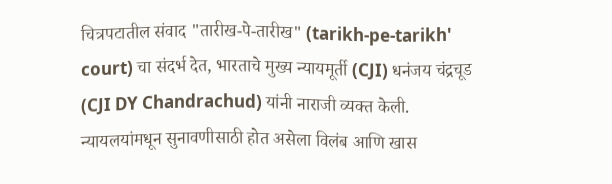चित्रपटातील संवाद "तारीख-पे-तारीख" (tarikh-pe-tarikh' court) चा संदर्भ देत, भारताचे मुख्य न्यायमूर्ती (CJI) धनंजय चंद्रचूड (CJI DY Chandrachud) यांनी नाराजी व्यक्त केली. न्यायलयांमधून सुनावणीसाठी होत असेला विलंब आणि खास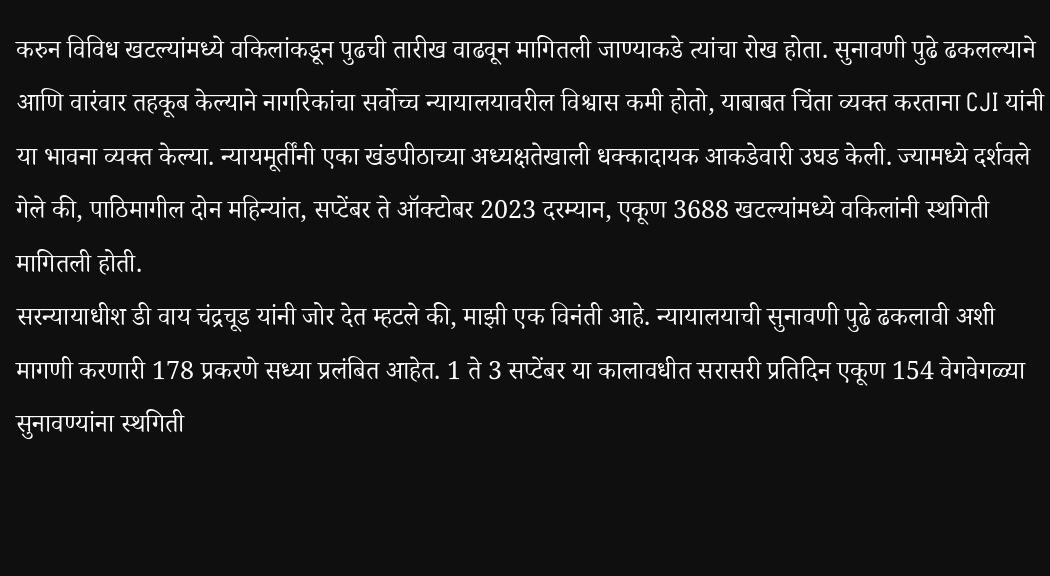करुन विविध खटल्यांमध्ये वकिलांकडून पुढची तारीख वाढवून मागितली जाण्याकडे त्यांचा रोख होता. सुनावणी पुढे ढकलल्याने आणि वारंवार तहकूब केल्याने नागरिकांचा सर्वोच्च न्यायालयावरील विश्वास कमी होतो, याबाबत चिंता व्यक्त करताना CJI यांनी या भावना व्यक्त केल्या. न्यायमूर्तींनी एका खंडपीठाच्या अध्यक्षतेखाली धक्कादायक आकडेवारी उघड केली. ज्यामध्ये दर्शवले गेले की, पाठिमागील दोन महिन्यांत, सप्टेंबर ते ऑक्टोबर 2023 दरम्यान, एकूण 3688 खटल्यांमध्ये वकिलांनी स्थगिती मागितली होती.
सरन्यायाधीश डी वाय चंद्रचूड यांनी जोर देत म्हटले की, माझी एक विनंती आहे. न्यायालयाची सुनावणी पुढे ढकलावी अशी मागणी करणारी 178 प्रकरणे सध्या प्रलंबित आहेत. 1 ते 3 सप्टेंबर या कालावधीत सरासरी प्रतिदिन एकूण 154 वेगवेगळ्या सुनावण्यांना स्थगिती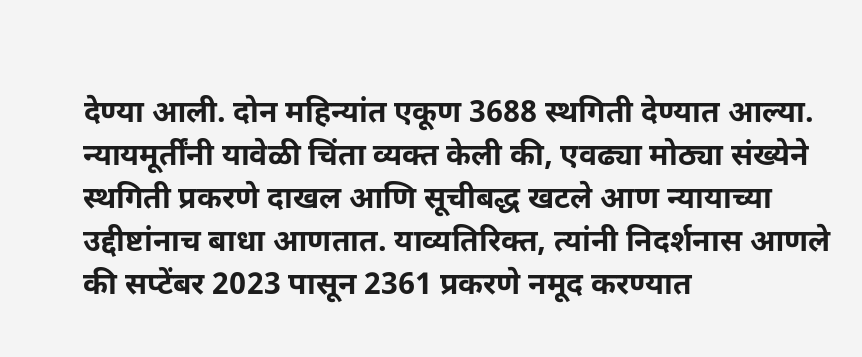देण्या आली. दोन महिन्यांत एकूण 3688 स्थगिती देण्यात आल्या. न्यायमूर्तींनी यावेळी चिंता व्यक्त केली की, एवढ्या मोठ्या संख्येने स्थगिती प्रकरणे दाखल आणि सूचीबद्ध खटले आण न्यायाच्या उद्दीष्टांनाच बाधा आणतात. याव्यतिरिक्त, त्यांनी निदर्शनास आणले की सप्टेंबर 2023 पासून 2361 प्रकरणे नमूद करण्यात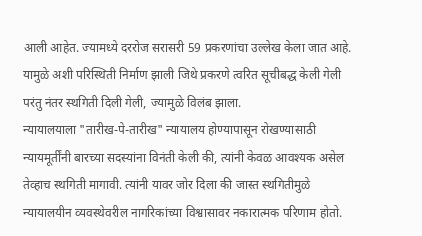आली आहेत. ज्यामध्ये दररोज सरासरी 59 प्रकरणांचा उल्लेख केला जात आहे. यामुळे अशी परिस्थिती निर्माण झाली जिथे प्रकरणे त्वरित सूचीबद्ध केली गेली परंतु नंतर स्थगिती दिली गेली, ज्यामुळे विलंब झाला.
न्यायालयाला "तारीख-पे-तारीख" न्यायालय होण्यापासून रोखण्यासाठी न्यायमूर्तींनी बारच्या सदस्यांना विनंती केली की, त्यांनी केवळ आवश्यक असेल तेव्हाच स्थगिती मागावी. त्यांनी यावर जोर दिला की जास्त स्थगितीमुळे न्यायालयीन व्यवस्थेवरील नागरिकांच्या विश्वासावर नकारात्मक परिणाम होतो.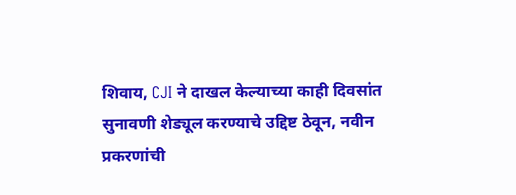शिवाय, CJI ने दाखल केल्याच्या काही दिवसांत सुनावणी शेड्यूल करण्याचे उद्दिष्ट ठेवून, नवीन प्रकरणांची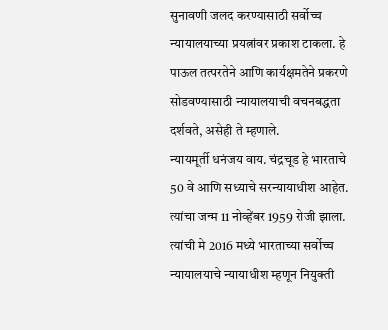सुनावणी जलद करण्यासाठी सर्वोच्च न्यायालयाच्या प्रयत्नांवर प्रकाश टाकला. हे पाऊल तत्परतेने आणि कार्यक्षमतेने प्रकरणे सोडवण्यासाठी न्यायालयाची वचनबद्धता दर्शवते, असेही ते म्हणाले.
न्यायमूर्ती धनंजय वाय. चंद्रचूड हे भारताचे 50 वे आणि सध्याचे सरन्यायाधीश आहेत. त्यांचा जन्म 11 नोव्हेंबर 1959 रोजी झाला. त्यांची मे 2016 मध्ये भारताच्या सर्वोच्च न्यायालयाचे न्यायाधीश म्हणून नियुक्ती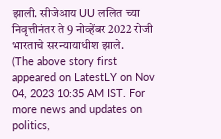झाली. सीजेआय UU ललित च्या निवृत्तीनंतर ते 9 नोव्हेंबर 2022 रोजी भारताचे सरन्यायाधीश झाले.
(The above story first appeared on LatestLY on Nov 04, 2023 10:35 AM IST. For more news and updates on politics,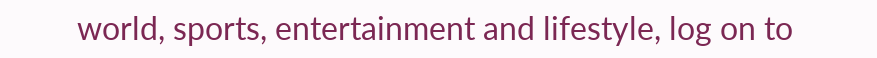world, sports, entertainment and lifestyle, log on to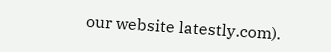our website latestly.com).